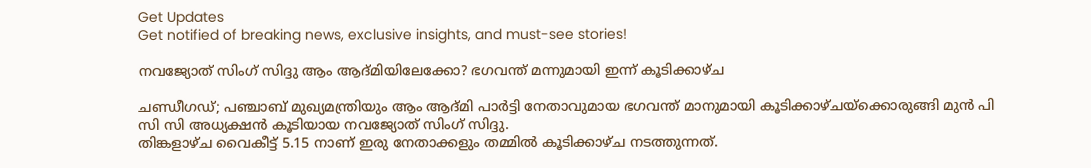Get Updates
Get notified of breaking news, exclusive insights, and must-see stories!

നവജ്യോത് സിംഗ് സിദ്ദു ആം ആദ്മിയിലേക്കോ? ഭഗവന്ത് മന്നുമായി ഇന്ന് കൂടിക്കാഴ്ച

ചണ്ഡീഗഡ്; പഞ്ചാബ് മുഖ്യമന്ത്രിയും ആം ‌ആദ്മി പാർട്ടി നേതാവുമായ ഭഗവന്ത് മാനുമായി കൂടിക്കാഴ്ചയ്ക്കൊരുങ്ങി മുൻ പി സി സി അധ്യക്ഷൻ കൂടിയായ നവജ്യോത് സിംഗ് സിദ്ദു.
തിങ്കളാഴ്ച വൈകീട്ട് 5.15 നാണ് ഇരു നേതാക്കളും തമ്മിൽ കൂടിക്കാഴ്ച നടത്തുന്നത്.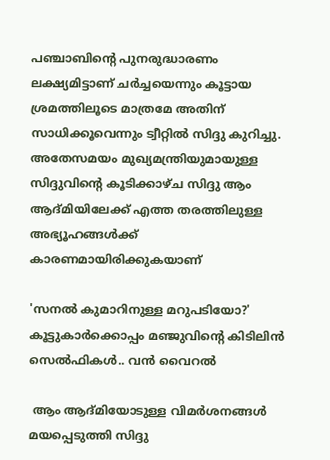പഞ്ചാബിന്റെ പുനരുദ്ധാരണം ലക്ഷ്യമിട്ടാണ് ചര്‍ച്ചയെന്നും കൂട്ടായ ശ്രമത്തിലൂടെ മാത്രമേ അതിന് സാധിക്കൂവെന്നും ട്വീറ്റിൽ സിദ്ദു കുറിച്ചു. അതേസമയം മുഖ്യമന്ത്രിയുമായുള്ള സിദ്ദുവിന്റെ കൂടിക്കാഴ്ച സിദ്ദു ആം ആദ്മിയിലേക്ക് എത്ത തരത്തിലുള്ള അഭ്യൂഹങ്ങൾക്ക് കാരണമായിരിക്കുകയാണ്

'സനൽ കുമാറിനുള്ള മറുപടിയോ?' കൂട്ടുകാർക്കൊപ്പം മഞ്ജുവിന്റെ കിടിലിൻ സെൽഫികൾ.. വൻ വൈറൽ

 ആം ആദ്മിയോടുള്ള വിമർശനങ്ങൾ മയപ്പെടുത്തി സിദ്ദു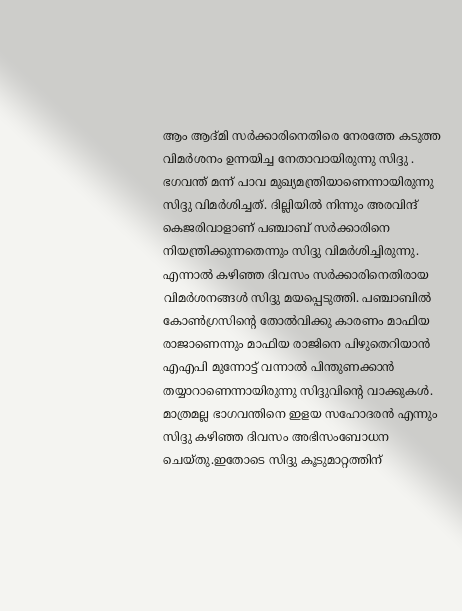ആം ആദ്മി സർക്കാരിനെതിരെ നേരത്തേ കടുത്ത വിമർശനം ഉന്നയിച്ച നേതാവായിരുന്നു സിദ്ദു . ഭഗവന്ത് മന്ന് പാവ മുഖ്യമന്ത്രിയാണെന്നായിരുന്നു സിദ്ദു വിമർശിച്ചത്. ദില്ലിയിൽ നിന്നും അരവിന്ദ് കെജരിവാളാണ് പഞ്ചാബ് സർക്കാരിനെ നിയന്ത്രിക്കുന്നതെന്നും സിദ്ദു വിമർശിച്ചിരുന്നു. എന്നാൽ കഴിഞ്ഞ ദിവസം സർക്കാരിനെതിരായ വിമർശനങ്ങൾ സിദ്ദു മയപ്പെടുത്തി. പഞ്ചാബില്‍ കോണ്‍ഗ്രസിന്റെ തോല്‍വിക്കു കാരണം മാഫിയ രാജാണെന്നും മാഫിയ രാജിനെ പിഴുതെറിയാൻ എഎപി മുന്നോട്ട് വന്നാൽ പിന്തുണക്കാൻ തയ്യാറാണെന്നായിരുന്നു സിദ്ദുവിന്റെ വാക്കുകൾ. മാത്രമല്ല ഭാഗവന്തിനെ ഇളയ സഹോദരൻ എന്നും സിദ്ദു കഴിഞ്ഞ ദിവസം അഭിസംബോധന ചെയ്തു.ഇതോടെ സിദ്ദു കൂടുമാറ്റത്തിന്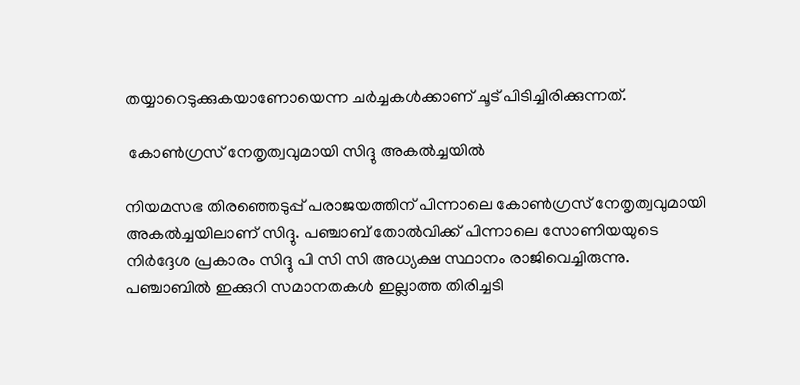തയ്യാറെടുക്കുകയാണോയെന്ന ചർച്ചകൾക്കാണ് ചൂട് പിടിച്ചിരിക്കുന്നത്.

 കോൺഗ്രസ് നേതൃത്വവുമായി സിദ്ദു അകൽച്ചയിൽ

നിയമസഭ തിരഞ്ഞെടുപ്പ് പരാജയത്തിന് പിന്നാലെ കോൺഗ്രസ് നേതൃത്വവുമായി അകൽച്ചയിലാണ് സിദ്ദു. പഞ്ചാബ് തോൽവിക്ക് പിന്നാലെ സോണിയയുടെ നിർദ്ദേശ പ്രകാരം സിദ്ദു പി സി സി അധ്യക്ഷ സ്ഥാനം രാജിവെച്ചിരുന്നു. പഞ്ചാബിൽ ഇക്കുറി സമാനതകൾ ഇല്ലാത്ത തിരിച്ചടി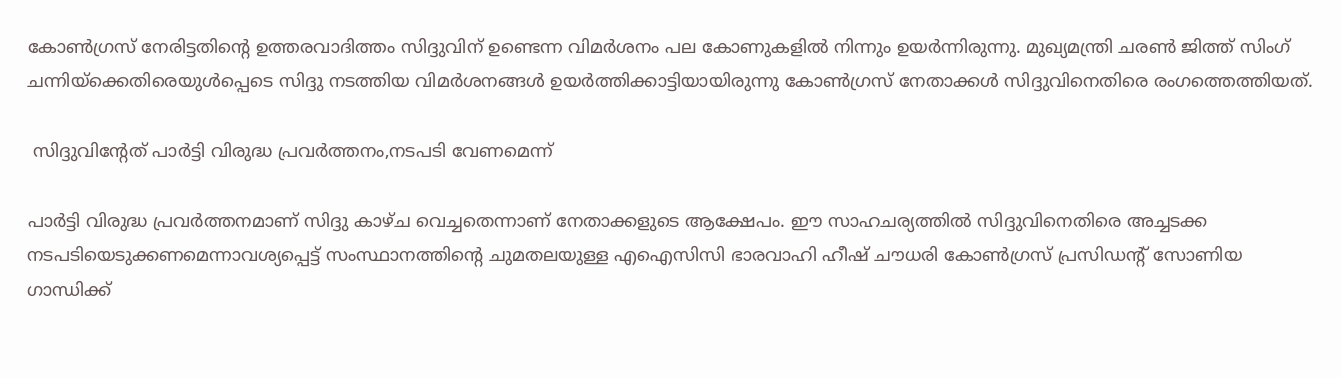കോൺഗ്രസ് നേരിട്ടതിന്റെ ഉത്തരവാദിത്തം സിദ്ദുവിന് ഉണ്ടെന്ന വിമർശനം പല കോണുകളിൽ നിന്നും ഉയർന്നിരുന്നു. മുഖ്യമന്ത്രി ചരൺ ജിത്ത് സിംഗ് ചന്നിയ്ക്കെതിരെയുൾപ്പെടെ സിദ്ദു നടത്തിയ വിമർശനങ്ങൾ ഉയർത്തിക്കാട്ടിയായിരുന്നു കോൺഗ്രസ് നേതാക്കൾ സിദ്ദുവിനെതിരെ രംഗത്തെത്തിയത്.

 സിദ്ദുവിന്റേത് പാർട്ടി വിരുദ്ധ പ്രവർത്തനം,നടപടി വേണമെന്ന്

പാർട്ടി വിരുദ്ധ പ്രവർത്തനമാണ് സിദ്ദു കാഴ്ച വെച്ചതെന്നാണ് നേതാക്കളുടെ ആക്ഷേപം. ഈ സാഹചര്യത്തിൽ സിദ്ദുവിനെതിരെ അച്ചടക്ക നടപടിയെടുക്കണമെന്നാവശ്യപ്പെട്ട് സംസ്ഥാനത്തിന്റെ ചുമതലയുള്ള എഐസിസി ഭാരവാഹി ഹീഷ് ചൗധരി കോൺഗ്രസ് പ്രസിഡന്റ് സോണിയ ഗാന്ധിക്ക്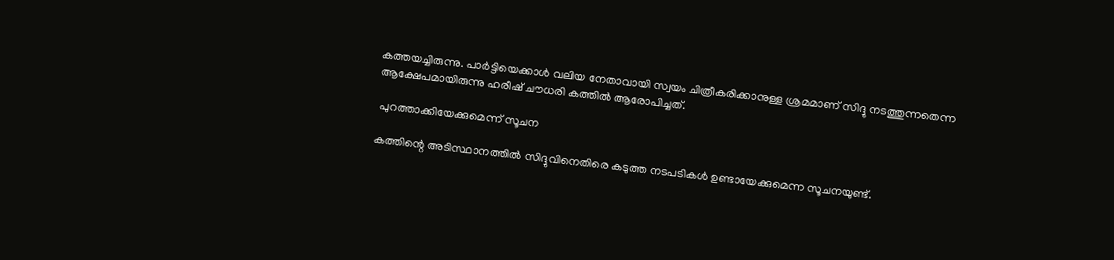കത്തയച്ചിരുന്നു. പാർട്ടിയെക്കാൾ വലിയ നേതാവായി സ്വയം ചിത്രീകരിക്കാനുള്ള ശ്രമമാണ് സിദ്ദു നടത്തുന്നതെന്ന ആക്ഷേപമായിരുന്നു ഹരീഷ് ചൗധരി കത്തിൽ ആരോപിച്ചത്.

 പുറത്താക്കിയേക്കുമെന്ന് സൂചന

കത്തിന്റെ അടിസ്ഥാനത്തിൽ സിദ്ദുവിനെതിരെ കടുത്ത നടപടികൾ ഉണ്ടായേക്കുമെന്ന സൂചനയുണ്ട്.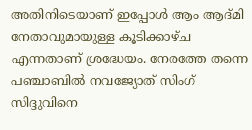അതിനിടെയാണ് ഇപ്പോൾ ആം ആദ്മി നേതാവുമായുള്ള കൂടിക്കാഴ്ച എന്നതാണ് ശ്രദ്ധേയം. നേരത്തേ തന്നെ പഞ്ചാബിൽ നവജ്യോത് സിംഗ് സിദ്ദുവിനെ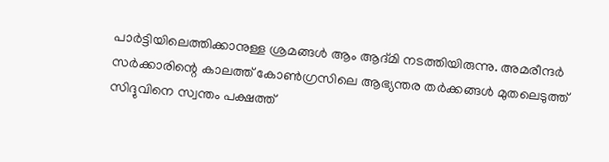പാർട്ടിയിലെത്തിക്കാനുള്ള ശ്രമങ്ങൾ ആം ആദ്മി നടത്തിയിരുന്നു. അമരീന്ദർ സർക്കാരിന്റെ കാലത്ത് കോൺഗ്രസിലെ ആഭ്യന്തര തർക്കങ്ങൾ മുതലെടുത്ത് സിദ്ദുവിനെ സ്വന്തം പക്ഷത്ത്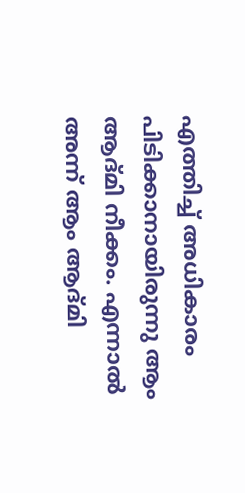എത്തിച്ച് അധികാരം പിടിക്കാനായിരുന്നു ആം ആദ്മി നീക്കം. എന്നാൽ അന്ന് ആം ആദ്മി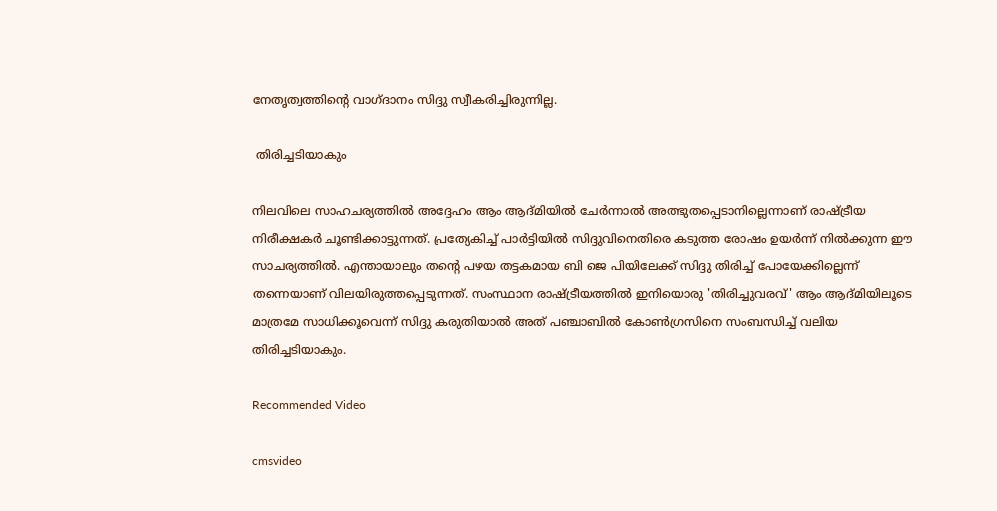നേതൃത്വത്തിന്റെ വാഗ്ദാനം സിദ്ദു സ്വീകരിച്ചിരുന്നില്ല.

 തിരിച്ചടിയാകും

നിലവിലെ സാഹചര്യത്തിൽ അദ്ദേഹം ആം ആദ്മിയിൽ ചേർന്നാൽ അത്ഭുതപ്പെടാനില്ലെന്നാണ് രാഷ്ട്രീയ നിരീക്ഷകർ ചൂണ്ടിക്കാട്ടുന്നത്. പ്രത്യേകിച്ച് പാർട്ടിയിൽ സിദ്ദുവിനെതിരെ കടുത്ത രോഷം ഉയർന്ന് നിൽക്കുന്ന ഈ സാചര്യത്തിൽ. എന്തായാലും തന്റെ പഴയ തട്ടകമായ ബി ജെ പിയിലേക്ക് സിദ്ദു തിരിച്ച് പോയേക്കില്ലെന്ന് തന്നെയാണ് വിലയിരുത്തപ്പെടുന്നത്. സംസ്ഥാന രാഷ്ട്രീയത്തിൽ ഇനിയൊരു 'തിരിച്ചുവരവ്' ആം ആദ്മിയിലൂടെ മാത്രമേ സാധിക്കൂവെന്ന് സിദ്ദു കരുതിയാൽ അത് പഞ്ചാബിൽ കോൺഗ്രസിനെ സംബന്ധിച്ച് വലിയ തിരിച്ചടിയാകും.

Recommended Video

cmsvideo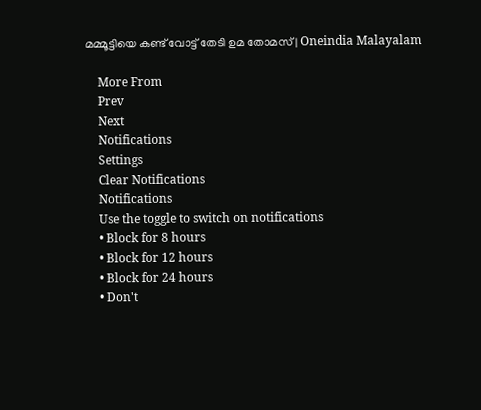മമ്മൂട്ടിയെ കണ്ട് വോട്ട് തേടി ഉമ തോമസ് | Oneindia Malayalam

    More From
    Prev
    Next
    Notifications
    Settings
    Clear Notifications
    Notifications
    Use the toggle to switch on notifications
    • Block for 8 hours
    • Block for 12 hours
    • Block for 24 hours
    • Don't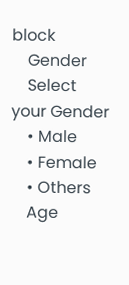block
    Gender
    Select your Gender
    • Male
    • Female
    • Others
    Age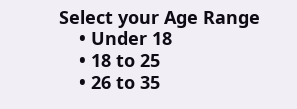Select your Age Range
    • Under 18
    • 18 to 25
    • 26 to 35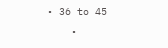• 36 to 45
    •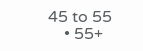45 to 55
    • 55+